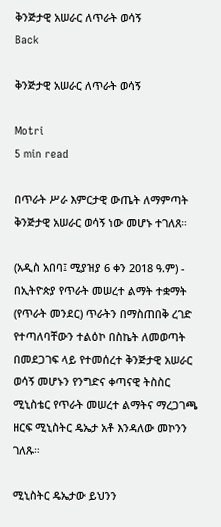ቅንጅታዊ አሠራር ለጥራት ወሳኝ
Back

ቅንጅታዊ አሠራር ለጥራት ወሳኝ

Motri
5 min read

በጥራት ሥራ እምርታዊ ውጤት ለማምጣት ቅንጅታዊ አሠራር ወሳኝ ነው መሆኑ ተገለጸ።

(አዲስ አበባ፤ ሚያዝያ 6 ቀን 2018 ዓ.ም) - በኢትዮጵያ የጥራት መሠረተ ልማት ተቋማት (የጥራት መንደር) ጥራትን በማስጠበቅ ረገድ የተጣለባቸውን ተልዕኮ በስኬት ለመወጣት በመደጋገፍ ላይ የተመሰረተ ቅንጅታዊ አሠራር ወሳኝ መሆኑን የንግድና ቀጣናዊ ትስስር ሚኒስቴር የጥራት መሠረተ ልማትና ማረጋገጫ ዘርፍ ሚኒስትር ዴኤታ አቶ እንዳለው መኮንን ገለጹ።

ሚኒስትር ዴኤታው ይህንን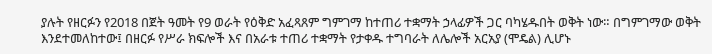ያሉት የዘርፉን የ2018 በጀት ዓመት የ9 ወራት የዕቅድ አፈጻጸም ግምገማ ከተጠሪ ተቋማት ኃላፊዎች ጋር ባካሄዱበት ወቅት ነው። በግምገማው ወቅት እንደተመለከተው፤ በዘርፉ የሥራ ክፍሎች እና በአራቱ ተጠሪ ተቋማት የታቀዱ ተግባራት ለሌሎች አርአያ (ሞዴል) ሊሆኑ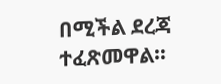በሚችል ደረጃ ተፈጽመዋል።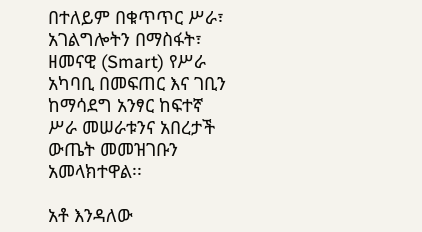በተለይም በቁጥጥር ሥራ፣ አገልግሎትን በማስፋት፣ ዘመናዊ (Smart) የሥራ አካባቢ በመፍጠር እና ገቢን ከማሳደግ አንፃር ከፍተኛ ሥራ መሠራቱንና አበረታች ውጤት መመዝገቡን አመላክተዋል፡፡

አቶ እንዳለው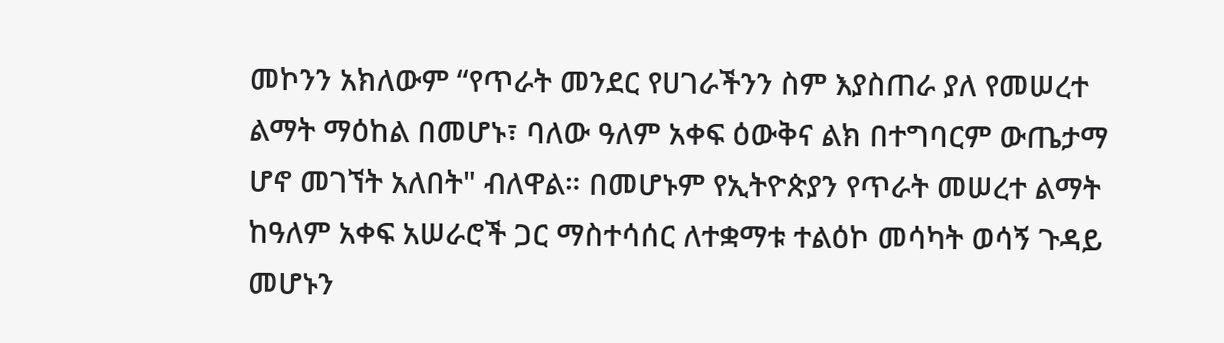መኮንን አክለውም “የጥራት መንደር የሀገራችንን ስም እያስጠራ ያለ የመሠረተ ልማት ማዕከል በመሆኑ፣ ባለው ዓለም አቀፍ ዕውቅና ልክ በተግባርም ውጤታማ ሆኖ መገኘት አለበት" ብለዋል። በመሆኑም የኢትዮጵያን የጥራት መሠረተ ልማት ከዓለም አቀፍ አሠራሮች ጋር ማስተሳሰር ለተቋማቱ ተልዕኮ መሳካት ወሳኝ ጉዳይ መሆኑን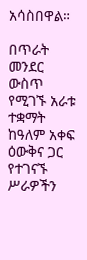አሳስበዋል።

በጥራት መንደር ውስጥ የሚገኙ አራቱ ተቋማት ከዓለም አቀፍ ዕውቅና ጋር የተገናኙ ሥራዎችን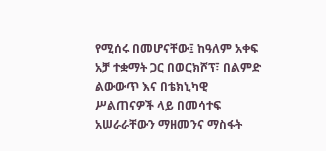የሚሰሩ በመሆናቸው፤ ከዓለም አቀፍ አቻ ተቋማት ጋር በወርክሾፕ፣ በልምድ ልውውጥ እና በቴክኒካዊ ሥልጠናዎች ላይ በመሳተፍ አሠራራቸውን ማዘመንና ማስፋት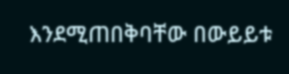እንደሚጠበቅባቸው በውይይቱ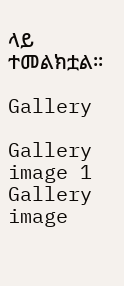ላይ ተመልክቷል፡፡

Gallery

Gallery image 1
Gallery image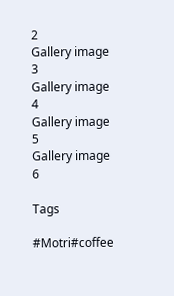2
Gallery image 3
Gallery image 4
Gallery image 5
Gallery image 6

Tags

#Motri#coffee